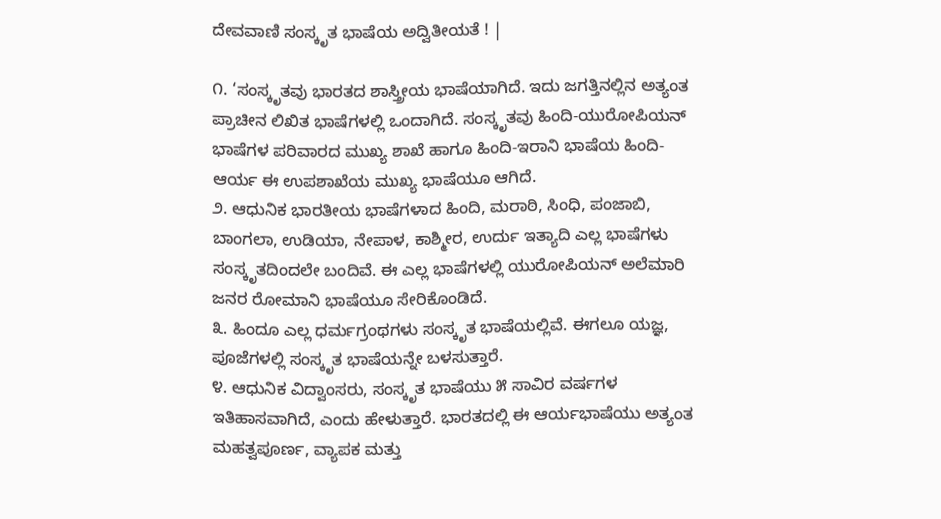ದೇವವಾಣಿ ಸಂಸ್ಕೃತ ಭಾಷೆಯ ಅದ್ವಿತೀಯತೆ ! |

೧. ‘ಸಂಸ್ಕೃತವು ಭಾರತದ ಶಾಸ್ತ್ರೀಯ ಭಾಷೆಯಾಗಿದೆ. ಇದು ಜಗತ್ತಿನಲ್ಲಿನ ಅತ್ಯಂತ ಪ್ರಾಚೀನ ಲಿಖಿತ ಭಾಷೆಗಳಲ್ಲಿ ಒಂದಾಗಿದೆ. ಸಂಸ್ಕೃತವು ಹಿಂದಿ-ಯುರೋಪಿಯನ್ ಭಾಷೆಗಳ ಪರಿವಾರದ ಮುಖ್ಯ ಶಾಖೆ ಹಾಗೂ ಹಿಂದಿ-ಇರಾನಿ ಭಾಷೆಯ ಹಿಂದಿ-ಆರ್ಯ ಈ ಉಪಶಾಖೆಯ ಮುಖ್ಯ ಭಾಷೆಯೂ ಆಗಿದೆ.
೨. ಆಧುನಿಕ ಭಾರತೀಯ ಭಾಷೆಗಳಾದ ಹಿಂದಿ, ಮರಾಠಿ, ಸಿಂಧಿ, ಪಂಜಾಬಿ, ಬಾಂಗಲಾ, ಉಡಿಯಾ, ನೇಪಾಳ, ಕಾಶ್ಮೀರ, ಉರ್ದು ಇತ್ಯಾದಿ ಎಲ್ಲ ಭಾಷೆಗಳು ಸಂಸ್ಕೃತದಿಂದಲೇ ಬಂದಿವೆ. ಈ ಎಲ್ಲ ಭಾಷೆಗಳಲ್ಲಿ ಯುರೋಪಿಯನ್ ಅಲೆಮಾರಿ ಜನರ ರೋಮಾನಿ ಭಾಷೆಯೂ ಸೇರಿಕೊಂಡಿದೆ.
೩. ಹಿಂದೂ ಎಲ್ಲ ಧರ್ಮಗ್ರಂಥಗಳು ಸಂಸ್ಕೃತ ಭಾಷೆಯಲ್ಲಿವೆ. ಈಗಲೂ ಯಜ್ಞ, ಪೂಜೆಗಳಲ್ಲಿ ಸಂಸ್ಕೃತ ಭಾಷೆಯನ್ನೇ ಬಳಸುತ್ತಾರೆ.
೪. ಆಧುನಿಕ ವಿದ್ವಾಂಸರು, ಸಂಸ್ಕೃತ ಭಾಷೆಯು ೫ ಸಾವಿರ ವರ್ಷಗಳ ಇತಿಹಾಸವಾಗಿದೆ, ಎಂದು ಹೇಳುತ್ತಾರೆ. ಭಾರತದಲ್ಲಿ ಈ ಆರ್ಯಭಾಷೆಯು ಅತ್ಯಂತ ಮಹತ್ವಪೂರ್ಣ, ವ್ಯಾಪಕ ಮತ್ತು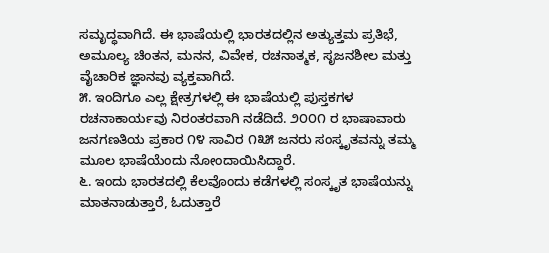ಸಮೃದ್ಧವಾಗಿದೆ. ಈ ಭಾಷೆಯಲ್ಲಿ ಭಾರತದಲ್ಲಿನ ಅತ್ಯುತ್ತಮ ಪ್ರತಿಭೆ, ಅಮೂಲ್ಯ ಚಿಂತನ, ಮನನ, ವಿವೇಕ, ರಚನಾತ್ಮಕ, ಸೃಜನಶೀಲ ಮತ್ತು ವೈಚಾರಿಕ ಜ್ಞಾನವು ವ್ಯಕ್ತವಾಗಿದೆ.
೫. ಇಂದಿಗೂ ಎಲ್ಲ ಕ್ಷೇತ್ರಗಳಲ್ಲಿ ಈ ಭಾಷೆಯಲ್ಲಿ ಪುಸ್ತಕಗಳ ರಚನಾಕಾರ್ಯವು ನಿರಂತರವಾಗಿ ನಡೆದಿದೆ. ೨೦೦೧ ರ ಭಾಷಾವಾರು ಜನಗಣತಿಯ ಪ್ರಕಾರ ೧೪ ಸಾವಿರ ೧೩೫ ಜನರು ಸಂಸ್ಕೃತವನ್ನು ತಮ್ಮ ಮೂಲ ಭಾಷೆಯೆಂದು ನೋಂದಾಯಿಸಿದ್ದಾರೆ.
೬. ಇಂದು ಭಾರತದಲ್ಲಿ ಕೆಲವೊಂದು ಕಡೆಗಳಲ್ಲಿ ಸಂಸ್ಕೃತ ಭಾಷೆಯನ್ನು ಮಾತನಾಡುತ್ತಾರೆ, ಓದುತ್ತಾರೆ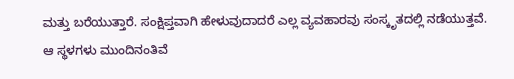ಮತ್ತು ಬರೆಯುತ್ತಾರೆ. ಸಂಕ್ಷಿಪ್ತವಾಗಿ ಹೇಳುವುದಾದರೆ ಎಲ್ಲ ವ್ಯವಹಾರವು ಸಂಸ್ಕೃತದಲ್ಲಿ ನಡೆಯುತ್ತವೆ. ಆ ಸ್ಥಳಗಳು ಮುಂದಿನಂತಿವೆ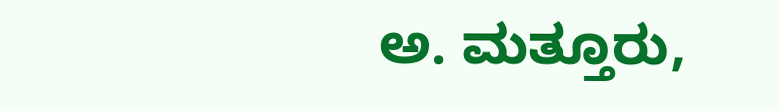ಅ. ಮತ್ತೂರು,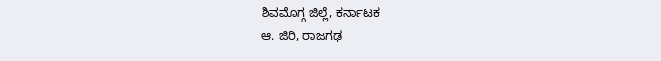ಶಿವಮೊಗ್ಗ ಜಿಲ್ಲೆ, ಕರ್ನಾಟಕ
ಆ. ಜಿರಿ, ರಾಜಗಢ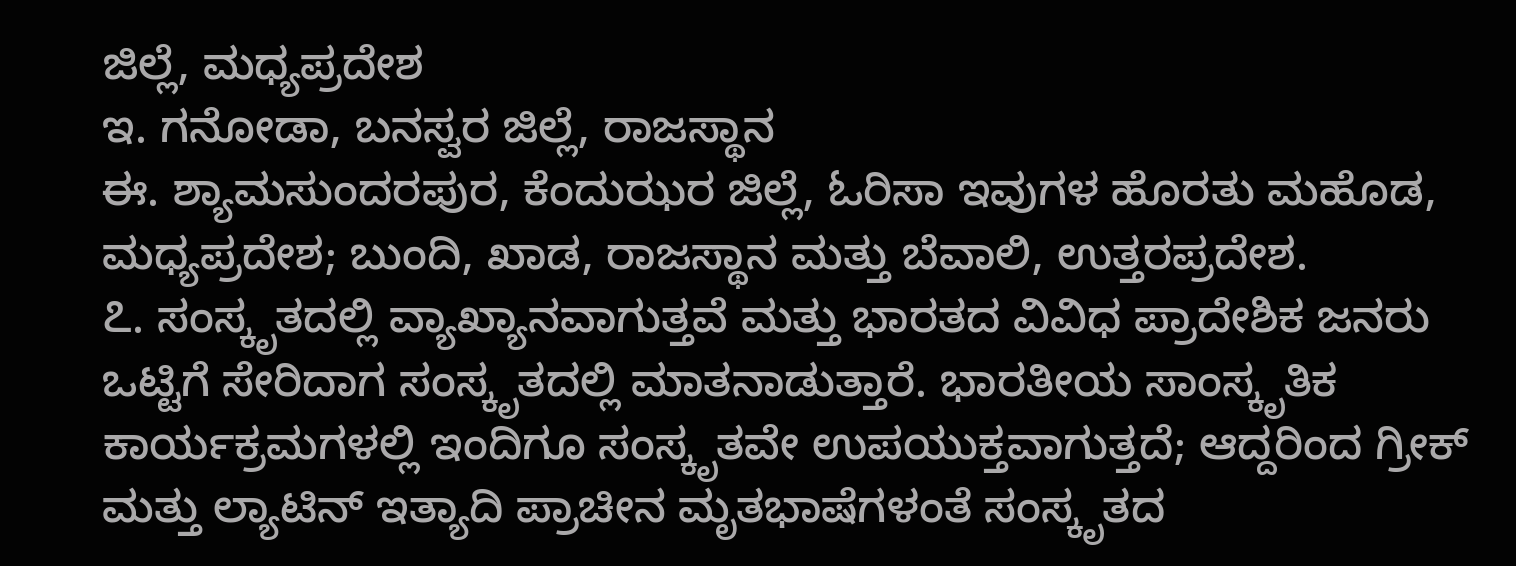ಜಿಲ್ಲೆ, ಮಧ್ಯಪ್ರದೇಶ
ಇ. ಗನೋಡಾ, ಬನಸ್ವರ ಜಿಲ್ಲೆ, ರಾಜಸ್ಥಾನ
ಈ. ಶ್ಯಾಮಸುಂದರಪುರ, ಕೆಂದುಝರ ಜಿಲ್ಲೆ, ಓರಿಸಾ ಇವುಗಳ ಹೊರತು ಮಹೊಡ, ಮಧ್ಯಪ್ರದೇಶ; ಬುಂದಿ, ಖಾಡ, ರಾಜಸ್ಥಾನ ಮತ್ತು ಬೆವಾಲಿ, ಉತ್ತರಪ್ರದೇಶ.
೭. ಸಂಸ್ಕೃತದಲ್ಲಿ ವ್ಯಾಖ್ಯಾನವಾಗುತ್ತವೆ ಮತ್ತು ಭಾರತದ ವಿವಿಧ ಪ್ರಾದೇಶಿಕ ಜನರು ಒಟ್ಟಿಗೆ ಸೇರಿದಾಗ ಸಂಸ್ಕೃತದಲ್ಲಿ ಮಾತನಾಡುತ್ತಾರೆ. ಭಾರತೀಯ ಸಾಂಸ್ಕೃತಿಕ ಕಾರ್ಯಕ್ರಮಗಳಲ್ಲಿ ಇಂದಿಗೂ ಸಂಸ್ಕೃತವೇ ಉಪಯುಕ್ತವಾಗುತ್ತದೆ; ಆದ್ದರಿಂದ ಗ್ರೀಕ್ ಮತ್ತು ಲ್ಯಾಟಿನ್ ಇತ್ಯಾದಿ ಪ್ರಾಚೀನ ಮೃತಭಾಷೆಗಳಂತೆ ಸಂಸ್ಕೃತದ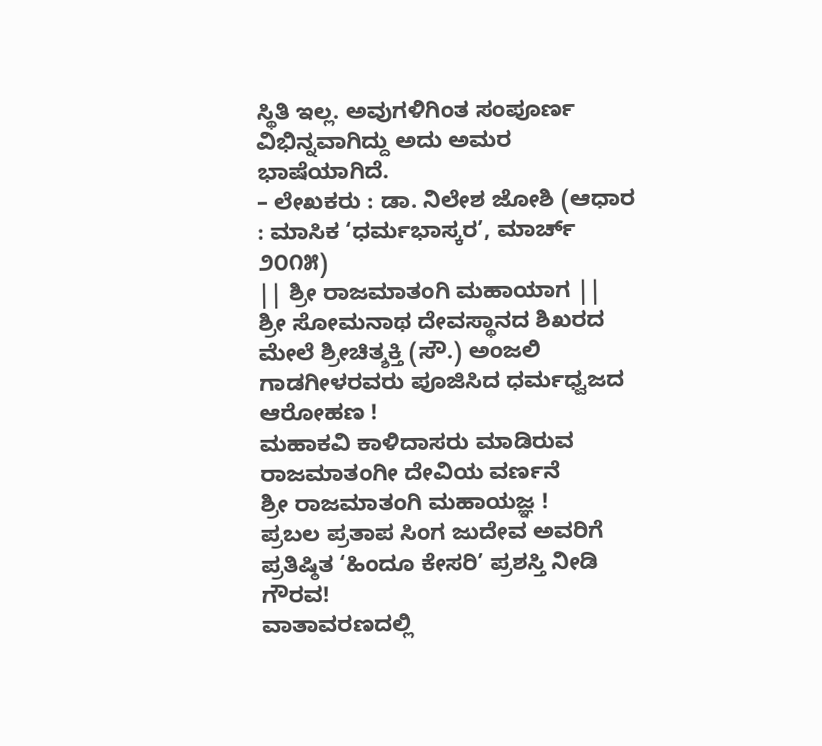ಸ್ಥಿತಿ ಇಲ್ಲ. ಅವುಗಳಿಗಿಂತ ಸಂಪೂರ್ಣ ವಿಭಿನ್ನವಾಗಿದ್ದು ಅದು ಅಮರ ಭಾಷೆಯಾಗಿದೆ.
– ಲೇಖಕರು : ಡಾ. ನಿಲೇಶ ಜೋಶಿ (ಆಧಾರ : ಮಾಸಿಕ ‘ಧರ್ಮಭಾಸ್ಕರ’, ಮಾರ್ಚ್ ೨೦೧೫)
|| ಶ್ರೀ ರಾಜಮಾತಂಗಿ ಮಹಾಯಾಗ ||
ಶ್ರೀ ಸೋಮನಾಥ ದೇವಸ್ಥಾನದ ಶಿಖರದ ಮೇಲೆ ಶ್ರೀಚಿತ್ಶಕ್ತಿ (ಸೌ.) ಅಂಜಲಿ ಗಾಡಗೀಳರವರು ಪೂಜಿಸಿದ ಧರ್ಮಧ್ವಜದ ಆರೋಹಣ !
ಮಹಾಕವಿ ಕಾಳಿದಾಸರು ಮಾಡಿರುವ ರಾಜಮಾತಂಗೀ ದೇವಿಯ ವರ್ಣನೆ
ಶ್ರೀ ರಾಜಮಾತಂಗಿ ಮಹಾಯಜ್ಞ !
ಪ್ರಬಲ ಪ್ರತಾಪ ಸಿಂಗ ಜುದೇವ ಅವರಿಗೆ ಪ್ರತಿಷ್ಠಿತ ‘ಹಿಂದೂ ಕೇಸರಿ’ ಪ್ರಶಸ್ತಿ ನೀಡಿ ಗೌರವ!
ವಾತಾವರಣದಲ್ಲಿ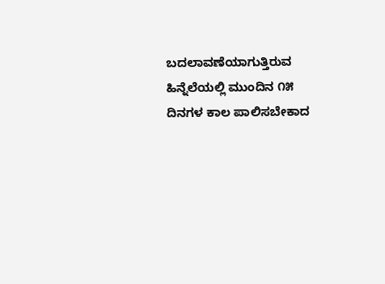ಬದಲಾವಣೆಯಾಗುತ್ತಿರುವ ಹಿನ್ನೆಲೆಯಲ್ಲಿ ಮುಂದಿನ ೧೫ ದಿನಗಳ ಕಾಲ ಪಾಲಿಸಬೇಕಾದ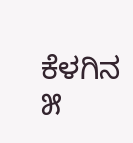ಕೆಳಗಿನ ೫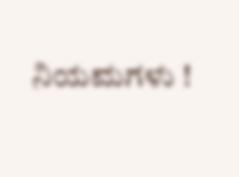ನಿಯಮಗಳು !